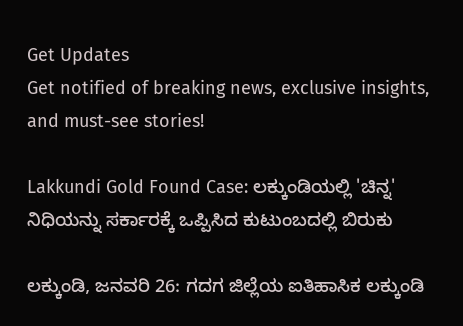Get Updates
Get notified of breaking news, exclusive insights, and must-see stories!

Lakkundi Gold Found Case: ಲಕ್ಕುಂಡಿಯಲ್ಲಿ 'ಚಿನ್ನ' ನಿಧಿಯನ್ನು ಸರ್ಕಾರಕ್ಕೆ ಒಪ್ಪಿಸಿದ ಕುಟುಂಬದಲ್ಲಿ ಬಿರುಕು

ಲಕ್ಕುಂಡಿ, ಜನವರಿ 26: ಗದಗ ಜಿಲ್ಲೆಯ ಐತಿಹಾಸಿಕ ಲಕ್ಕುಂಡಿ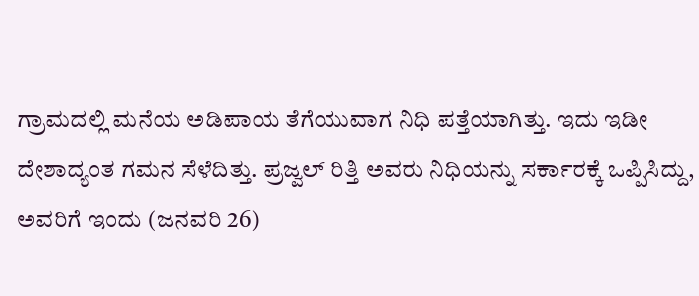ಗ್ರಾಮದಲ್ಲಿ ಮನೆಯ ಅಡಿಪಾಯ ತೆಗೆಯುವಾಗ ನಿಧಿ ಪತ್ತೆಯಾಗಿತ್ತು. ಇದು ಇಡೀ ದೇಶಾದ್ಯಂತ ಗಮನ ಸೆಳೆದಿತ್ತು. ಪ್ರಜ್ವಲ್ ರಿತ್ತಿ ಅವರು ನಿಧಿಯನ್ನು ಸರ್ಕಾರಕ್ಕೆ ಒಪ್ಪಿಸಿದ್ದು, ಅವರಿಗೆ ಇಂದು (ಜನವರಿ 26)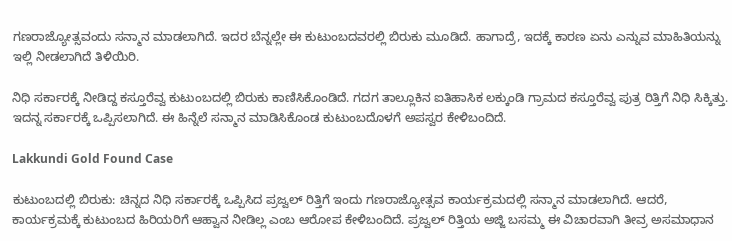ಗಣರಾಜ್ಯೋತ್ಸವಂದು ಸನ್ಮಾನ ಮಾಡಲಾಗಿದೆ. ಇದರ ಬೆನ್ನಲ್ಲೇ ಈ ಕುಟುಂಬದವರಲ್ಲಿ ಬಿರುಕು ಮೂಡಿದೆ. ಹಾಗಾದ್ರೆ, ಇದಕ್ಕೆ ಕಾರಣ ಏನು ಎನ್ನುವ ಮಾಹಿತಿಯನ್ನು ಇಲ್ಲಿ ನೀಡಲಾಗಿದೆ ತಿಳಿಯಿರಿ.

ನಿಧಿ ಸರ್ಕಾರಕ್ಕೆ ನೀಡಿದ್ದ ಕಸ್ತೂರೆವ್ವ ಕುಟುಂಬದಲ್ಲಿ ಬಿರುಕು ಕಾಣಿಸಿಕೊಂಡಿದೆ. ಗದಗ ತಾಲ್ಲೂಕಿನ ಐತಿಹಾಸಿಕ ಲಕ್ಕುಂಡಿ ಗ್ರಾಮದ ಕಸ್ತೂರೆವ್ವ ಪುತ್ರ ರಿತ್ತಿಗೆ ನಿಧಿ ಸಿಕ್ಕಿತ್ತು. ಇದನ್ನ ಸರ್ಕಾರಕ್ಕೆ ಒಪ್ಪಿಸಲಾಗಿದೆ. ಈ ಹಿನ್ನೆಲೆ ಸನ್ಮಾನ ಮಾಡಿಸಿಕೊಂಡ ಕುಟುಂಬದೊಳಗೆ ಅಪಸ್ವರ ಕೇಳಿಬಂದಿದೆ.

Lakkundi Gold Found Case

ಕುಟುಂಬದಲ್ಲಿ ಬಿರುಕು: ಚಿನ್ನದ ನಿಧಿ ಸರ್ಕಾರಕ್ಕೆ ಒಪ್ಪಿಸಿದ ಪ್ರಜ್ವಲ್ ರಿತ್ತಿಗೆ ಇಂದು ಗಣರಾಜ್ಯೋತ್ಸವ ಕಾರ್ಯಕ್ರಮದಲ್ಲಿ ಸನ್ಮಾನ ಮಾಡಲಾಗಿದೆ. ಆದರೆ, ಕಾರ್ಯಕ್ರಮಕ್ಕೆ ಕುಟುಂಬದ ಹಿರಿಯರಿಗೆ ಆಹ್ವಾನ ನೀಡಿಲ್ಲ ಎಂಬ ಆರೋಪ ಕೇಳಿಬಂದಿದೆ. ಪ್ರಜ್ವಲ್ ರಿತ್ತಿಯ ಅಜ್ಜಿ ಬಸಮ್ಮ ಈ ವಿಚಾರವಾಗಿ ತೀವ್ರ ಅಸಮಾಧಾನ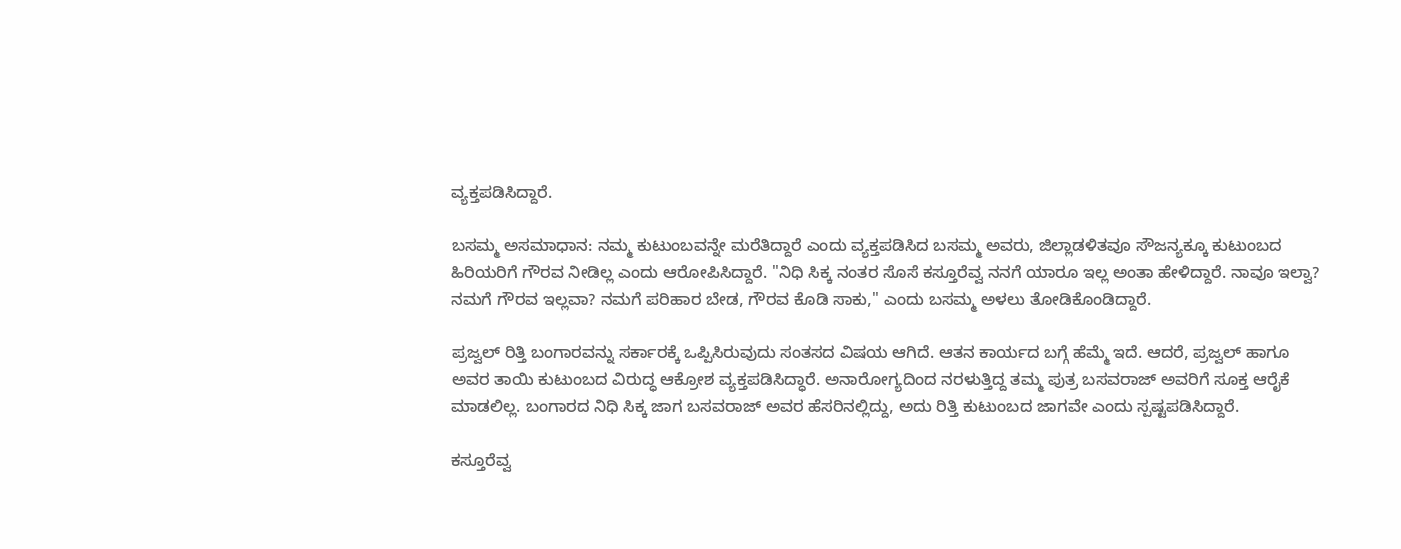ವ್ಯಕ್ತಪಡಿಸಿದ್ದಾರೆ.

ಬಸಮ್ಮ ಅಸಮಾಧಾನ: ನಮ್ಮ ಕುಟುಂಬವನ್ನೇ ಮರೆತಿದ್ದಾರೆ ಎಂದು ವ್ಯಕ್ತಪಡಿಸಿದ ಬಸಮ್ಮ ಅವರು, ಜಿಲ್ಲಾಡಳಿತವೂ ಸೌಜನ್ಯಕ್ಕೂ ಕುಟುಂಬದ ಹಿರಿಯರಿಗೆ ಗೌರವ ನೀಡಿಲ್ಲ ಎಂದು ಆರೋಪಿಸಿದ್ದಾರೆ. "ನಿಧಿ ಸಿಕ್ಕ ನಂತರ ಸೊಸೆ ಕಸ್ತೂರೆವ್ವ ನನಗೆ ಯಾರೂ ಇಲ್ಲ ಅಂತಾ ಹೇಳಿದ್ದಾರೆ. ನಾವೂ ಇಲ್ವಾ? ನಮಗೆ ಗೌರವ ಇಲ್ಲವಾ? ನಮಗೆ ಪರಿಹಾರ ಬೇಡ, ಗೌರವ ಕೊಡಿ ಸಾಕು," ಎಂದು ಬಸಮ್ಮ ಅಳಲು ತೋಡಿಕೊಂಡಿದ್ದಾರೆ.

ಪ್ರಜ್ವಲ್ ರಿತ್ತಿ ಬಂಗಾರವನ್ನು ಸರ್ಕಾರಕ್ಕೆ ಒಪ್ಪಿಸಿರುವುದು ಸಂತಸದ ವಿಷಯ ಆಗಿದೆ. ಆತನ ಕಾರ್ಯದ ಬಗ್ಗೆ ಹೆಮ್ಮೆ ಇದೆ. ಆದರೆ, ಪ್ರಜ್ವಲ್ ಹಾಗೂ ಅವರ ತಾಯಿ ಕುಟುಂಬದ ವಿರುದ್ಧ ಆಕ್ರೋಶ ವ್ಯಕ್ತಪಡಿಸಿದ್ಧಾರೆ. ಅನಾರೋಗ್ಯದಿಂದ ನರಳುತ್ತಿದ್ದ ತಮ್ಮ ಪುತ್ರ ಬಸವರಾಜ್ ಅವರಿಗೆ ಸೂಕ್ತ ಆರೈಕೆ ಮಾಡಲಿಲ್ಲ. ಬಂಗಾರದ ನಿಧಿ ಸಿಕ್ಕ ಜಾಗ ಬಸವರಾಜ್ ಅವರ ಹೆಸರಿನಲ್ಲಿದ್ದು, ಅದು ರಿತ್ತಿ ಕುಟುಂಬದ ಜಾಗವೇ ಎಂದು ಸ್ಪಷ್ಟಪಡಿಸಿದ್ದಾರೆ.

ಕಸ್ತೂರೆವ್ವ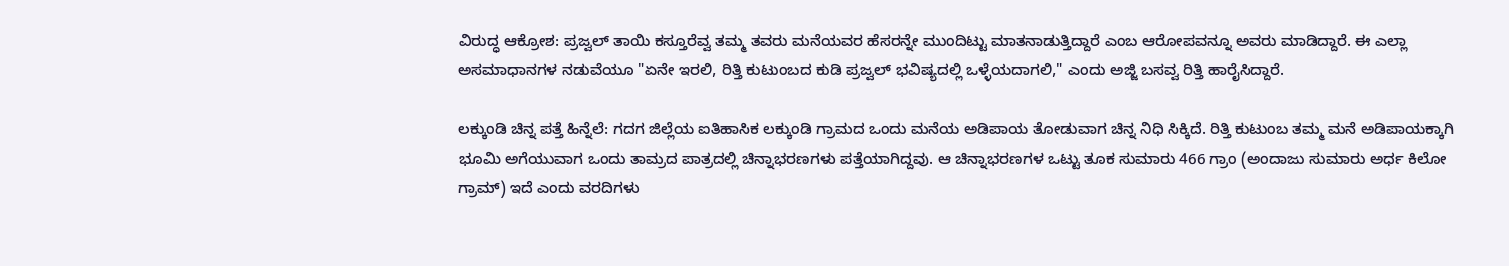ವಿರುದ್ಧ ಆಕ್ರೋಶ: ಪ್ರಜ್ವಲ್ ತಾಯಿ ಕಸ್ತೂರೆವ್ವ ತಮ್ಮ ತವರು ಮನೆಯವರ ಹೆಸರನ್ನೇ ಮುಂದಿಟ್ಟು ಮಾತನಾಡುತ್ತಿದ್ದಾರೆ ಎಂಬ ಆರೋಪವನ್ನೂ ಅವರು ಮಾಡಿದ್ದಾರೆ. ಈ ಎಲ್ಲಾ ಅಸಮಾಧಾನಗಳ ನಡುವೆಯೂ "ಏನೇ ಇರಲಿ, ರಿತ್ತಿ ಕುಟುಂಬದ ಕುಡಿ ಪ್ರಜ್ವಲ್ ಭವಿಷ್ಯದಲ್ಲಿ ಒಳ್ಳೆಯದಾಗಲಿ," ಎಂದು ಅಜ್ಜಿ ಬಸವ್ವ ರಿತ್ತಿ ಹಾರೈಸಿದ್ದಾರೆ.

ಲಕ್ಕುಂಡಿ ಚಿನ್ನ ಪತ್ತೆ ಹಿನ್ನೆಲೆ: ಗದಗ ಜಿಲ್ಲೆಯ ಐತಿಹಾಸಿಕ ಲಕ್ಕುಂಡಿ ಗ್ರಾಮದ ಒಂದು ಮನೆಯ ಅಡಿಪಾಯ ತೋಡುವಾಗ ಚಿನ್ನ ನಿಧಿ ಸಿಕ್ಕಿದೆ. ರಿತ್ತಿ ಕುಟುಂಬ ತಮ್ಮ ಮನೆ ಅಡಿಪಾಯಕ್ಕಾಗಿ ಭೂಮಿ ಅಗೆಯುವಾಗ ಒಂದು ತಾಮ್ರದ ಪಾತ್ರದಲ್ಲಿ ಚಿನ್ನಾಭರಣಗಳು ಪತ್ತೆಯಾಗಿದ್ದವು. ಆ ಚಿನ್ನಾಭರಣಗಳ ಒಟ್ಟು ತೂಕ ಸುಮಾರು 466 ಗ್ರಾಂ (ಅಂದಾಜು ಸುಮಾರು ಅರ್ಧ ಕಿಲೋ ಗ್ರಾಮ್) ಇದೆ ಎಂದು ವರದಿಗಳು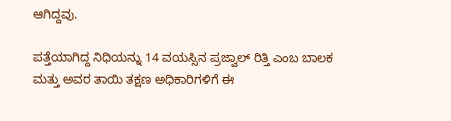ಆಗಿದ್ದವು.

ಪತ್ತೆಯಾಗಿದ್ದ ನಿಧಿಯನ್ನು 14 ವಯಸ್ಸಿನ ಪ್ರಜ್ವಾಲ್ ರಿತ್ತಿ ಎಂಬ ಬಾಲಕ ಮತ್ತು ಅವರ ತಾಯಿ ತಕ್ಷಣ ಅಧಿಕಾರಿಗಳಿಗೆ ಈ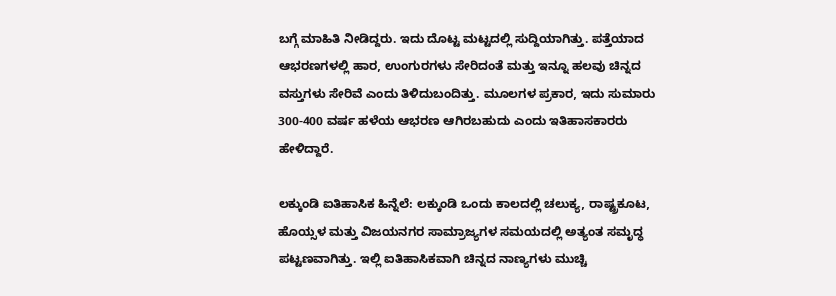ಬಗ್ಗೆ ಮಾಹಿತಿ ನೀಡಿದ್ದರು. ಇದು ದೊಟ್ಟ ಮಟ್ಟದಲ್ಲಿ ಸುದ್ದಿಯಾಗಿತ್ತು. ಪತ್ತೆಯಾದ ಆಭರಣಗಳಲ್ಲಿ ಹಾರ, ಉಂಗುರಗಳು ಸೇರಿದಂತೆ ಮತ್ತು ಇನ್ನೂ ಹಲವು ಚಿನ್ನದ ವಸ್ತುಗಳು ಸೇರಿವೆ ಎಂದು ತಿಳಿದುಬಂದಿತ್ತು. ಮೂಲಗಳ ಪ್ರಕಾರ, ಇದು ಸುಮಾರು 300-400 ವರ್ಷ ಹಳೆಯ ಆಭರಣ ಆಗಿರಬಹುದು ಎಂದು ಇತಿಹಾಸಕಾರರು ಹೇಳಿದ್ದಾರೆ.

ಲಕ್ಕುಂಡಿ ಐತಿಹಾಸಿಕ ಹಿನ್ನೆಲೆ: ಲಕ್ಕುಂಡಿ ಒಂದು ಕಾಲದಲ್ಲಿ ಚಲುಕ್ಯ, ರಾಷ್ಟ್ರಕೂಟ, ಹೊಯ್ಸಳ ಮತ್ತು ವಿಜಯನಗರ ಸಾಮ್ರಾಜ್ಯಗಳ ಸಮಯದಲ್ಲಿ ಅತ್ಯಂತ ಸಮೃದ್ಧ ಪಟ್ಟಣವಾಗಿತ್ತು. ಇಲ್ಲಿ ಐತಿಹಾಸಿಕವಾಗಿ ಚಿನ್ನದ ನಾಣ್ಯಗಳು ಮುಚ್ಚಿ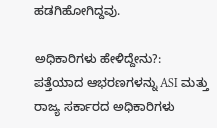ಹಡಗಿಹೋಗಿದ್ದವು.

ಅಧಿಕಾರಿಗಳು ಹೇಳಿದ್ದೇನು?: ಪತ್ತೆಯಾದ ಆಭರಣಗಳನ್ನು ASI ಮತ್ತು ರಾಜ್ಯ ಸರ್ಕಾರದ ಅಧಿಕಾರಿಗಳು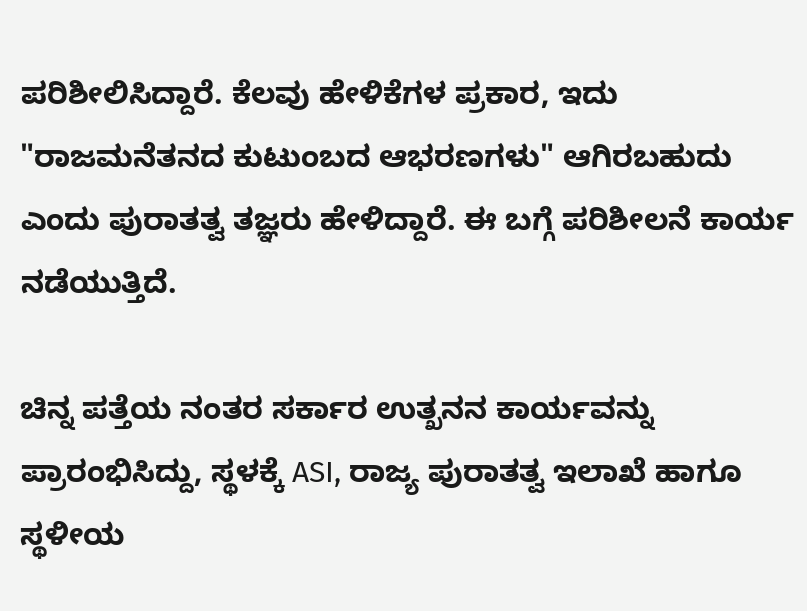ಪರಿಶೀಲಿಸಿದ್ದಾರೆ. ಕೆಲವು ಹೇಳಿಕೆಗಳ ಪ್ರಕಾರ, ಇದು "ರಾಜಮನೆತನದ ಕುಟುಂಬದ ಆಭರಣಗಳು" ಆಗಿರಬಹುದು ಎಂದು ಪುರಾತತ್ವ ತಜ್ಞರು ಹೇಳಿದ್ದಾರೆ. ಈ ಬಗ್ಗೆ ಪರಿಶೀಲನೆ ಕಾರ್ಯ ನಡೆಯುತ್ತಿದೆ.

ಚಿನ್ನ ಪತ್ತೆಯ ನಂತರ ಸರ್ಕಾರ ಉತ್ಖನನ ಕಾರ್ಯವನ್ನು ಪ್ರಾರಂಭಿಸಿದ್ದು, ಸ್ಥಳಕ್ಕೆ ASI, ರಾಜ್ಯ ಪುರಾತತ್ವ ಇಲಾಖೆ ಹಾಗೂ ಸ್ಥಳೀಯ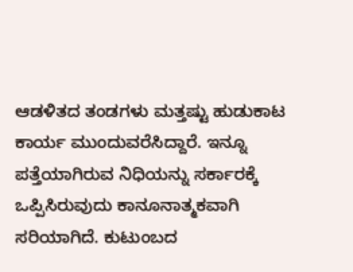ಆಡಳಿತದ ತಂಡಗಳು ಮತ್ತಷ್ಟು ಹುಡುಕಾಟ ಕಾರ್ಯ ಮುಂದುವರೆಸಿದ್ದಾರೆ. ಇನ್ನೂ ಪತ್ತೆಯಾಗಿರುವ ನಿಧಿಯನ್ನು ಸರ್ಕಾರಕ್ಕೆ ಒಪ್ಪಿಸಿರುವುದು ಕಾನೂನಾತ್ಮಕವಾಗಿ ಸರಿಯಾಗಿದೆ. ಕುಟುಂಬದ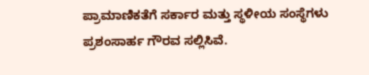ಪ್ರಾಮಾಣಿಕತೆಗೆ ಸರ್ಕಾರ ಮತ್ತು ಸ್ಥಳೀಯ ಸಂಸ್ಥೆಗಳು ಪ್ರಶಂಸಾರ್ಹ ಗೌರವ ಸಲ್ಲಿಸಿವೆ.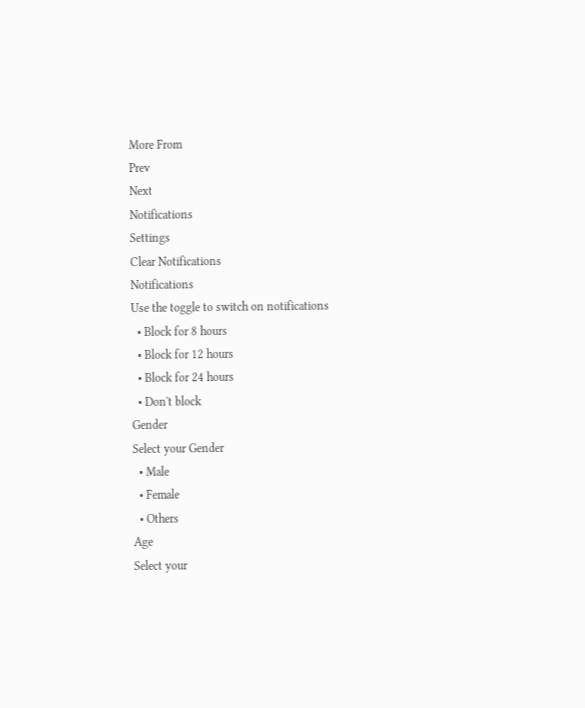More From
Prev
Next
Notifications
Settings
Clear Notifications
Notifications
Use the toggle to switch on notifications
  • Block for 8 hours
  • Block for 12 hours
  • Block for 24 hours
  • Don't block
Gender
Select your Gender
  • Male
  • Female
  • Others
Age
Select your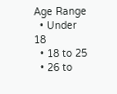Age Range
  • Under 18
  • 18 to 25
  • 26 to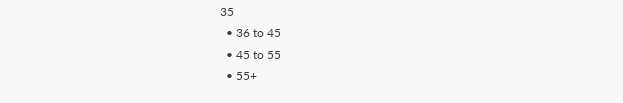35
  • 36 to 45
  • 45 to 55
  • 55+